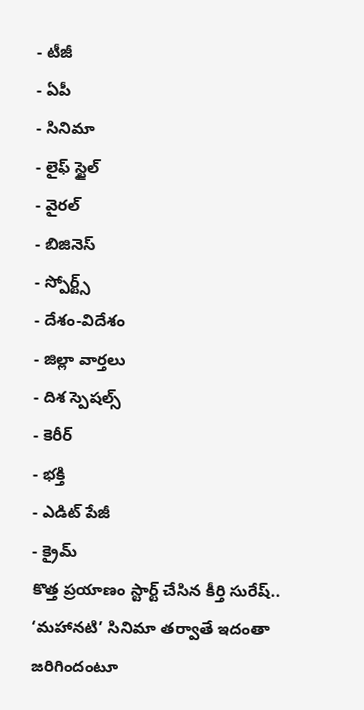- టీజీ
- ఏపీ
- సినిమా
- లైఫ్ స్టైల్
- వైరల్
- బిజినెస్
- స్పోర్ట్స్
- దేశం-విదేశం
- జిల్లా వార్తలు
- దిశ స్పెషల్స్
- కెరీర్
- భక్తి
- ఎడిట్ పేజీ
- క్రైమ్
కొత్త ప్రయాణం స్టార్ట్ చేసిన కీర్తి సురేష్.. ‘మహానటి’ సినిమా తర్వాతే ఇదంతా జరిగిందంటూ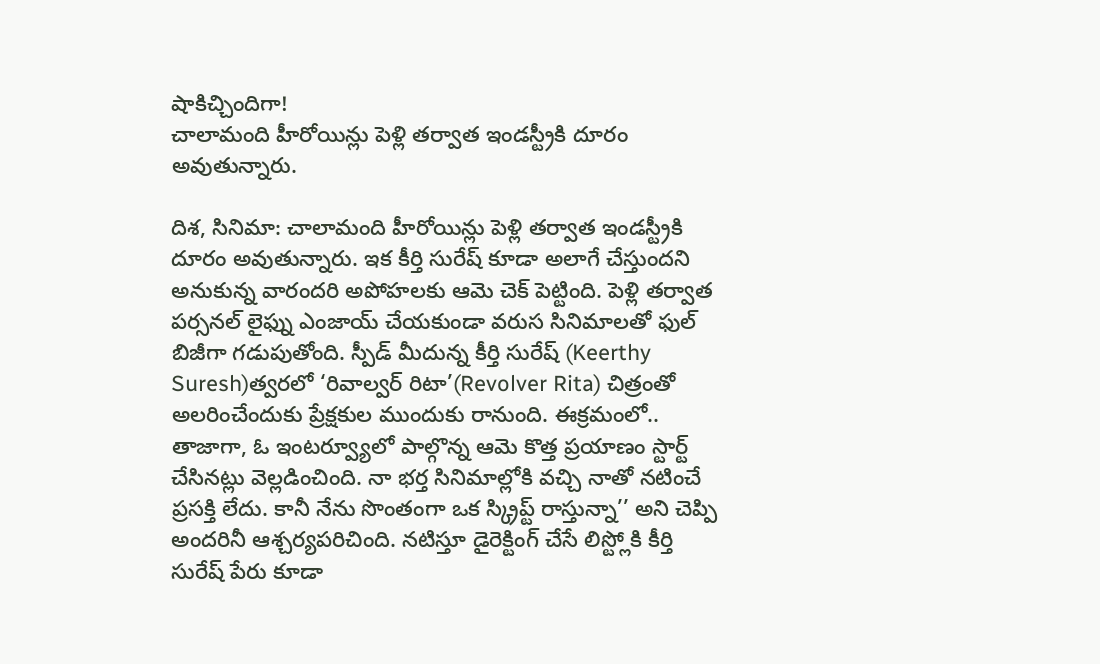షాకిచ్చిందిగా!
చాలామంది హీరోయిన్లు పెళ్లి తర్వాత ఇండస్ట్రీకి దూరం అవుతున్నారు.

దిశ, సినిమా: చాలామంది హీరోయిన్లు పెళ్లి తర్వాత ఇండస్ట్రీకి దూరం అవుతున్నారు. ఇక కీర్తి సురేష్ కూడా అలాగే చేస్తుందని అనుకున్న వారందరి అపోహలకు ఆమె చెక్ పెట్టింది. పెళ్లి తర్వాత పర్సనల్ లైఫ్ను ఎంజాయ్ చేయకుండా వరుస సినిమాలతో ఫుల్ బిజీగా గడుపుతోంది. స్పీడ్ మీదున్న కీర్తి సురేష్ (Keerthy Suresh)త్వరలో ‘రివాల్వర్ రిటా’(Revolver Rita) చిత్రంతో అలరించేందుకు ప్రేక్షకుల ముందుకు రానుంది. ఈక్రమంలో.. తాజాగా, ఓ ఇంటర్వ్యూలో పాల్గొన్న ఆమె కొత్త ప్రయాణం స్టార్ట్ చేసినట్లు వెల్లడించింది. నా భర్త సినిమాల్లోకి వచ్చి నాతో నటించే ప్రసక్తి లేదు. కానీ నేను సొంతంగా ఒక స్క్రిప్ట్ రాస్తున్నా’’ అని చెప్పి అందరినీ ఆశ్చర్యపరిచింది. నటిస్తూ డైరెక్టింగ్ చేసే లిస్ట్లోకి కీర్తి సురేష్ పేరు కూడా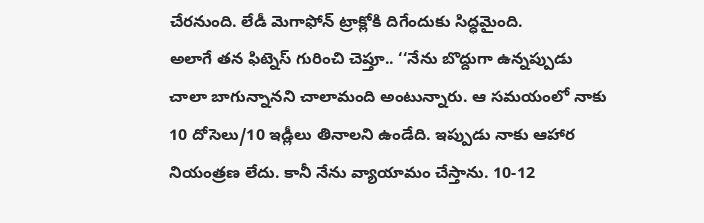చేరనుంది. లేడీ మెగాఫోన్ ట్రాక్లోకి దిగేందుకు సిద్ధమైంది.
అలాగే తన ఫిట్నెస్ గురించి చెప్తూ.. ‘‘నేను బొద్దుగా ఉన్నప్పుడు చాలా బాగున్నానని చాలామంది అంటున్నారు. ఆ సమయంలో నాకు 10 దోసెలు/10 ఇడ్లీలు తినాలని ఉండేది. ఇప్పుడు నాకు ఆహార నియంత్రణ లేదు. కానీ నేను వ్యాయామం చేస్తాను. 10-12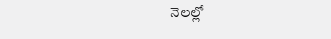నెలల్లో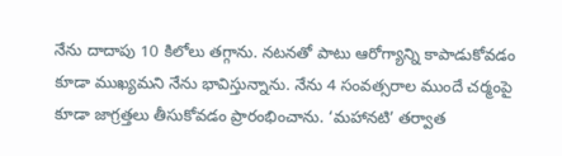నేను దాదాపు 10 కిలోలు తగ్గాను. నటనతో పాటు ఆరోగ్యాన్ని కాపాడుకోవడం కూడా ముఖ్యమని నేను భావిస్తున్నాను. నేను 4 సంవత్సరాల ముందే చర్మంపై కూడా జాగ్రత్తలు తీసుకోవడం ప్రారంభించాను. ‘మహానటి’ తర్వాత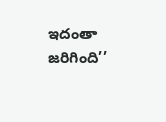ఇదంతా జరిగింది’’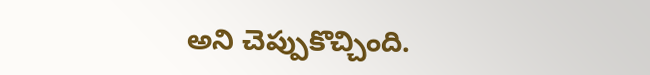అని చెప్పుకొచ్చింది.